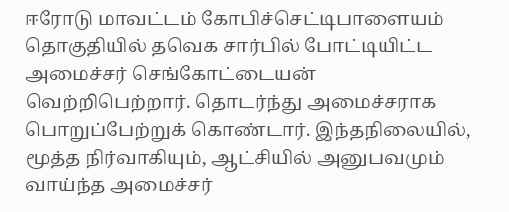ஈரோடு மாவட்டம் கோபிச்செட்டிபாளையம் தொகுதியில் தவெக சார்பில் போட்டியிட்ட அமைச்சர் செங்கோட்டையன் வெற்றிபெற்றார். தொடர்ந்து அமைச்சராக பொறுப்பேற்றுக் கொண்டார். இந்தநிலையில், மூத்த நிர்வாகியும், ஆட்சியில் அனுபவமும் வாய்ந்த அமைச்சர்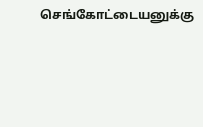செங்கோட்டையனுக்கு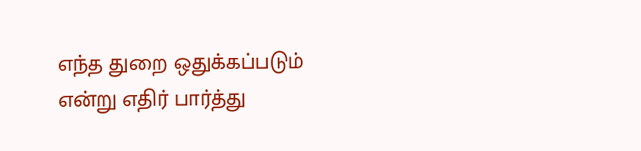எந்த துறை ஒதுக்கப்படும் என்று எதிர் பார்த்து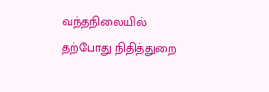வந்தநிலையில் தற்போது நிதித்துறை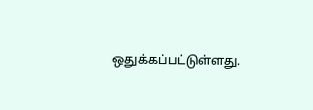ஒதுக்கப்பட்டுள்ளது.